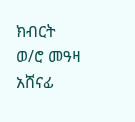ክብርት ወ/ሮ መዓዛ አሸናፊ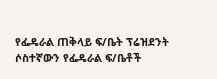የፌዴራል ጠቅላይ ፍ/ቤት ፕሬዝደንት ሶስተኛውን የፌዴራል ፍ/ቤቶች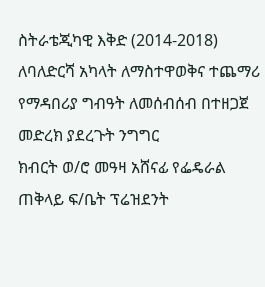ስትራቴጂካዊ እቅድ (2014-2018) ለባለድርሻ አካላት ለማስተዋወቅና ተጨማሪ የማዳበሪያ ግብዓት ለመሰብሰብ በተዘጋጀ መድረክ ያደረጉት ንግግር
ክብርት ወ/ሮ መዓዛ አሸናፊ የፌዴራል ጠቅላይ ፍ/ቤት ፕሬዝደንት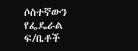ሶስተኛውን የፌዴራል ፍ/ቤቶች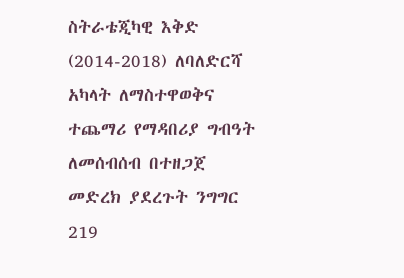ስትራቴጂካዊ እቅድ (2014-2018) ለባለድርሻ አካላት ለማስተዋወቅና ተጨማሪ የማዳበሪያ ግብዓት ለመሰብሰብ በተዘጋጀ መድረክ ያደረጉት ንግግር
219